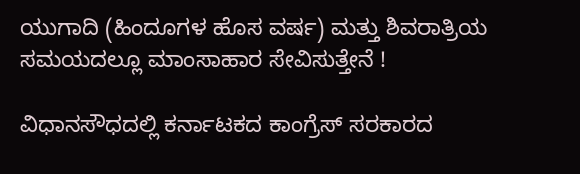ಯುಗಾದಿ (ಹಿಂದೂಗಳ ಹೊಸ ವರ್ಷ) ಮತ್ತು ಶಿವರಾತ್ರಿಯ ಸಮಯದಲ್ಲೂ ಮಾಂಸಾಹಾರ ಸೇವಿಸುತ್ತೇನೆ !

ವಿಧಾನಸೌಧದಲ್ಲಿ ಕರ್ನಾಟಕದ ಕಾಂಗ್ರೆಸ್ ಸರಕಾರದ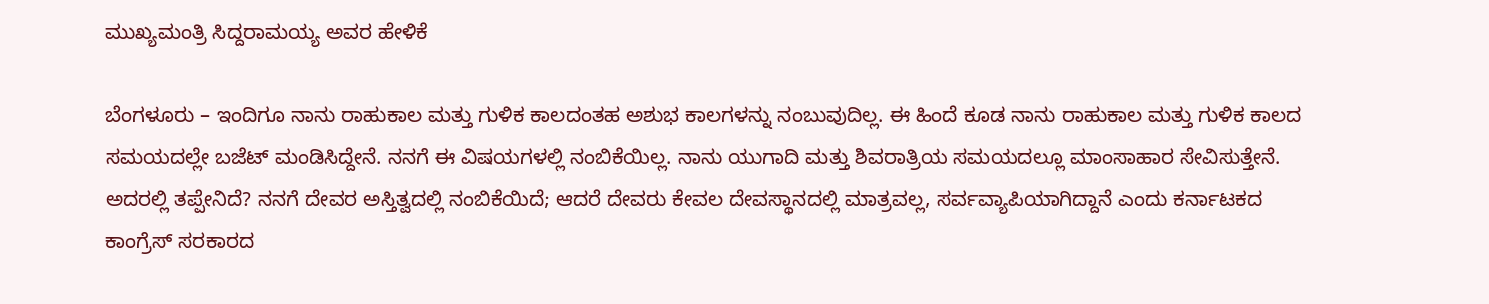ಮುಖ್ಯಮಂತ್ರಿ ಸಿದ್ದರಾಮಯ್ಯ ಅವರ ಹೇಳಿಕೆ

ಬೆಂಗಳೂರು – ಇಂದಿಗೂ ನಾನು ರಾಹುಕಾಲ ಮತ್ತು ಗುಳಿಕ ಕಾಲದಂತಹ ಅಶುಭ ಕಾಲಗಳನ್ನು ನಂಬುವುದಿಲ್ಲ. ಈ ಹಿಂದೆ ಕೂಡ ನಾನು ರಾಹುಕಾಲ ಮತ್ತು ಗುಳಿಕ ಕಾಲದ ಸಮಯದಲ್ಲೇ ಬಜೆಟ್ ಮಂಡಿಸಿದ್ದೇನೆ. ನನಗೆ ಈ ವಿಷಯಗಳಲ್ಲಿ ನಂಬಿಕೆಯಿಲ್ಲ. ನಾನು ಯುಗಾದಿ ಮತ್ತು ಶಿವರಾತ್ರಿಯ ಸಮಯದಲ್ಲೂ ಮಾಂಸಾಹಾರ ಸೇವಿಸುತ್ತೇನೆ. ಅದರಲ್ಲಿ ತಪ್ಪೇನಿದೆ? ನನಗೆ ದೇವರ ಅಸ್ತಿತ್ವದಲ್ಲಿ ನಂಬಿಕೆಯಿದೆ; ಆದರೆ ದೇವರು ಕೇವಲ ದೇವಸ್ಥಾನದಲ್ಲಿ ಮಾತ್ರವಲ್ಲ, ಸರ್ವವ್ಯಾಪಿಯಾಗಿದ್ದಾನೆ ಎಂದು ಕರ್ನಾಟಕದ ಕಾಂಗ್ರೆಸ್ ಸರಕಾರದ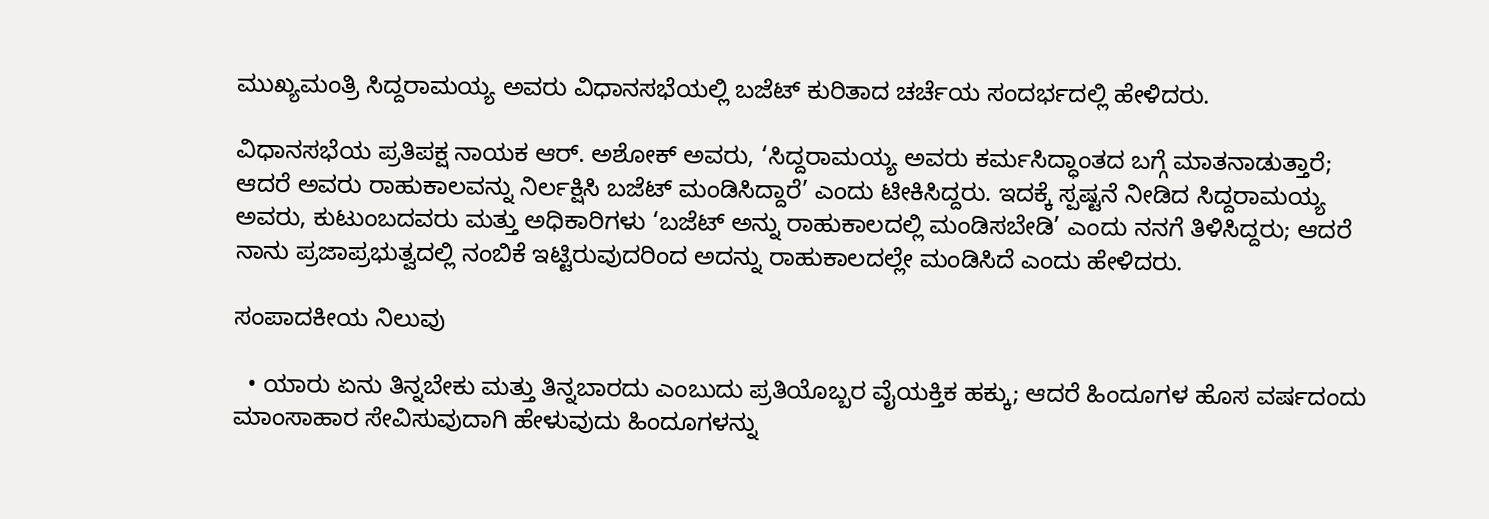ಮುಖ್ಯಮಂತ್ರಿ ಸಿದ್ದರಾಮಯ್ಯ ಅವರು ವಿಧಾನಸಭೆಯಲ್ಲಿ ಬಜೆಟ್ ಕುರಿತಾದ ಚರ್ಚೆಯ ಸಂದರ್ಭದಲ್ಲಿ ಹೇಳಿದರು.

ವಿಧಾನಸಭೆಯ ಪ್ರತಿಪಕ್ಷ ನಾಯಕ ಆರ್. ಅಶೋಕ್ ಅವರು, ‘ಸಿದ್ದರಾಮಯ್ಯ ಅವರು ಕರ್ಮಸಿದ್ಧಾಂತದ ಬಗ್ಗೆ ಮಾತನಾಡುತ್ತಾರೆ; ಆದರೆ ಅವರು ರಾಹುಕಾಲವನ್ನು ನಿರ್ಲಕ್ಷಿಸಿ ಬಜೆಟ್ ಮಂಡಿಸಿದ್ದಾರೆ’ ಎಂದು ಟೀಕಿಸಿದ್ದರು. ಇದಕ್ಕೆ ಸ್ಪಷ್ಟನೆ ನೀಡಿದ ಸಿದ್ದರಾಮಯ್ಯ ಅವರು, ಕುಟುಂಬದವರು ಮತ್ತು ಅಧಿಕಾರಿಗಳು ‘ಬಜೆಟ್ ಅನ್ನು ರಾಹುಕಾಲದಲ್ಲಿ ಮಂಡಿಸಬೇಡಿ’ ಎಂದು ನನಗೆ ತಿಳಿಸಿದ್ದರು; ಆದರೆ ನಾನು ಪ್ರಜಾಪ್ರಭುತ್ವದಲ್ಲಿ ನಂಬಿಕೆ ಇಟ್ಟಿರುವುದರಿಂದ ಅದನ್ನು ರಾಹುಕಾಲದಲ್ಲೇ ಮಂಡಿಸಿದೆ ಎಂದು ಹೇಳಿದರು.

ಸಂಪಾದಕೀಯ ನಿಲುವು

  • ಯಾರು ಏನು ತಿನ್ನಬೇಕು ಮತ್ತು ತಿನ್ನಬಾರದು ಎಂಬುದು ಪ್ರತಿಯೊಬ್ಬರ ವೈಯಕ್ತಿಕ ಹಕ್ಕು; ಆದರೆ ಹಿಂದೂಗಳ ಹೊಸ ವರ್ಷದಂದು ಮಾಂಸಾಹಾರ ಸೇವಿಸುವುದಾಗಿ ಹೇಳುವುದು ಹಿಂದೂಗಳನ್ನು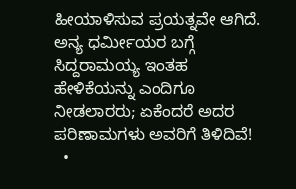ಹೀಯಾಳಿಸುವ ಪ್ರಯತ್ನವೇ ಆಗಿದೆ. ಅನ್ಯ ಧರ್ಮೀಯರ ಬಗ್ಗೆ ಸಿದ್ದರಾಮಯ್ಯ ಇಂತಹ ಹೇಳಿಕೆಯನ್ನು ಎಂದಿಗೂ ನೀಡಲಾರರು; ಏಕೆಂದರೆ ಅದರ ಪರಿಣಾಮಗಳು ಅವರಿಗೆ ತಿಳಿದಿವೆ!
  •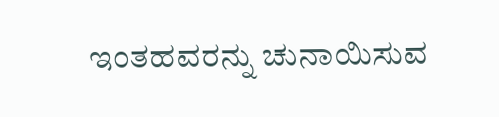ಇಂತಹವರನ್ನು ಚುನಾಯಿಸುವ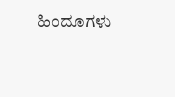ಹಿಂದೂಗಳು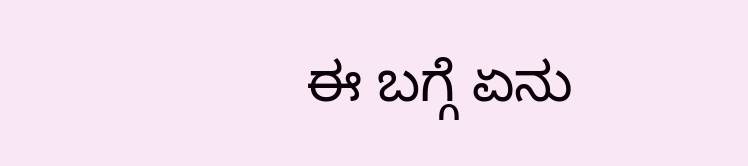ಈ ಬಗ್ಗೆ ಏನು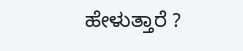ಹೇಳುತ್ತಾರೆ ?